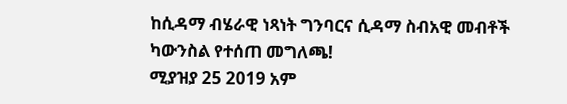ከሲዳማ ብሄራዊ ነጻነት ግንባርና ሲዳማ ስብአዊ መብቶች ካውንስል የተሰጠ መግለጫ!
ሚያዝያ 25 2019 አም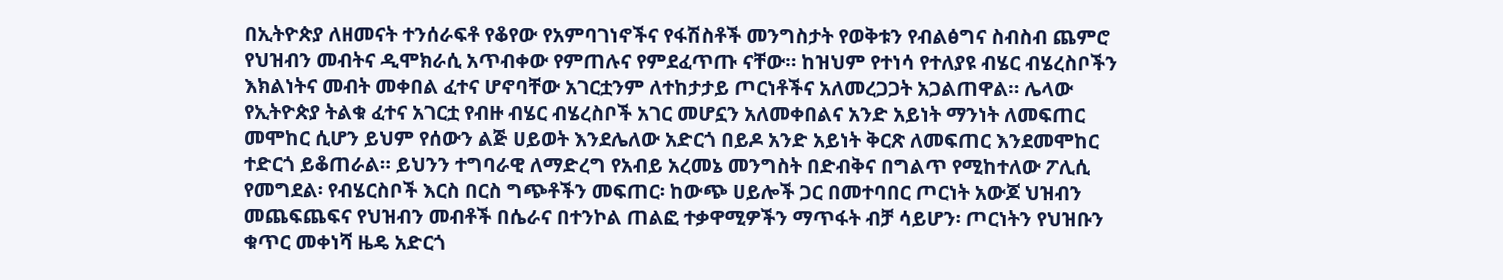በኢትዮጵያ ለዘመናት ተንሰራፍቶ የቆየው የአምባገነኖችና የፋሽስቶች መንግስታት የወቅቱን የብልፅግና ስብስብ ጨምሮ የህዝብን መብትና ዲሞክራሲ አጥብቀው የምጠሉና የምደፈጥጡ ናቸው። ከዝህም የተነሳ የተለያዩ ብሄር ብሄረስቦችን እክልነትና መብት መቀበል ፈተና ሆኖባቸው አገርቷንም ለተከታታይ ጦርነቶችና አለመረጋጋት አጋልጠዋል። ሌላው የኢትዮጵያ ትልቁ ፈተና አገርቷ የብዙ ብሄር ብሄረስቦች አገር መሆኗን አለመቀበልና አንድ አይነት ማንነት ለመፍጠር መሞከር ሲሆን ይህም የሰውን ልጅ ሀይወት እንደሌለው አድርጎ በይዶ አንድ አይነት ቅርጽ ለመፍጠር እንደመሞከር ተድርጎ ይቆጠራል። ይህንን ተግባራዊ ለማድረግ የአብይ አረመኔ መንግስት በድብቅና በግልጥ የሚከተለው ፖሊሲ የመግደል፡ የብሄርስቦች እርስ በርስ ግጭቶችን መፍጠር፡ ከውጭ ሀይሎች ጋር በመተባበር ጦርነት አውጆ ህዝብን መጨፍጨፍና የህዝብን መብቶች በሴራና በተንኮል ጠልፎ ተቃዋሚዎችን ማጥፋት ብቻ ሳይሆን፡ ጦርነትን የህዝቡን ቁጥር መቀነሻ ዜዴ አድርጎ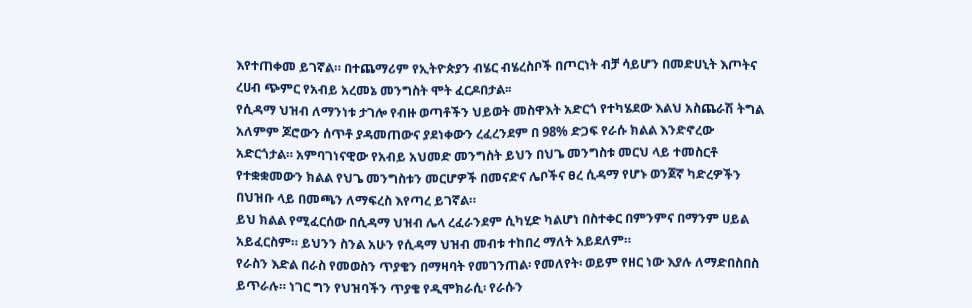እየተጠቀመ ይገኛል። በተጨማሪም የኢትዮጵያን ብሄር ብሄረስቦች በጦርነት ብቻ ሳይሆን በመድሀኒት እጦትና ረሀብ ጭምር የአብይ አረመኔ መንግስት ሞት ፈርዶበታል፡፡
የሲዳማ ህዝብ ለማንነቱ ታገሎ የብዙ ወጣቶችን ህይወት መስዋእት አድርጎ የተካሄደው እልህ አስጨራሽ ትግል አለምም ጆሮውን ሰጥቶ ያዳመጠውና ያደነቀውን ረፈረንደም በ 98% ድጋፍ የራሱ ክልል እንድኖረው አድርጎታል። አምባገነናዊው የአብይ አህመድ መንግስት ይህን በህጌ መንግስቱ መርህ ላይ ተመስርቶ የተቋቋመውን ክልል የህጌ መንግስቱን መርሆዎች በመናድና ሌቦችና ፀረ ሲዳማ የሆኑ ወንጀኛ ካድረዎችን በህዝቡ ላይ በመጫን ለማፍረስ እየጣረ ይገኛል።
ይህ ክልል የሚፈርሰው በሲዳማ ህዝብ ሌላ ረፈራንደም ሲካሂድ ካልሆነ በስተቀር በምንምና በማንም ሀይል አይፈርስም። ይህንን ስንል አሁን የሲዳማ ህዝብ መብቱ ተከበረ ማለት አይደለም።
የራስን እድል በራስ የመወስን ጥያቄን በማዛባት የመገንጠል፡ የመለየት፡ ወይም የዘር ነው እያሉ ለማድበስበስ ይጥራሉ። ነገር ግን የህዝባችን ጥያቄ የዲሞክራሲ፡ የራሱን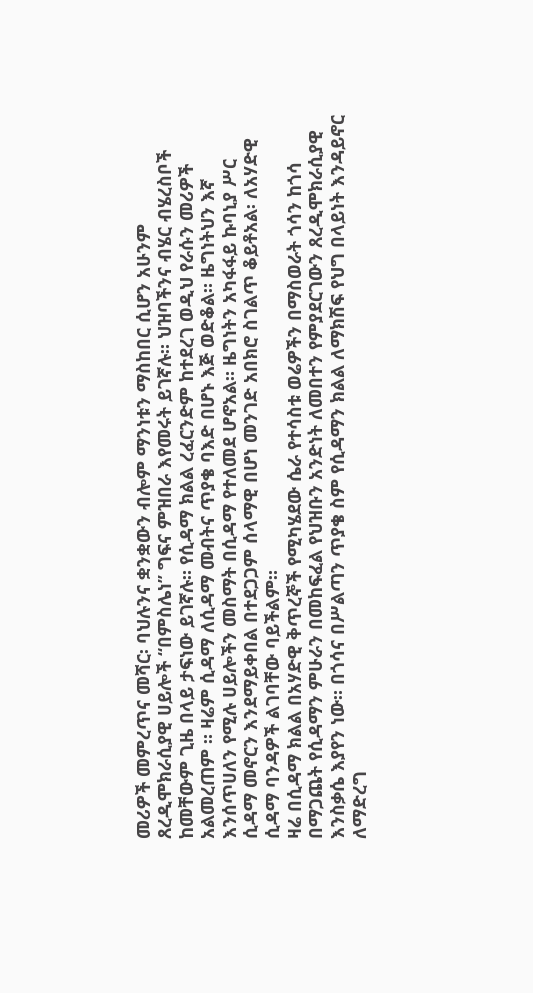መሪዎች መምረጥና መሻር፡ ባህሉንና ቋንቋውን ብሎም ማንነቱን ማስከበር ሲሆን አሁንም ጸረዲሞክራሲያዊ ሀይሎች “በምስሌነ’’ ግፍና ምዝበራ እየመሩት ይገኛሉ። ህዝባችንና ብሄር ብሄረስቦች ከመቸውም ጊዜ በላይ ታፍነው ይገኛሉ። የሲዳማ ክልል ረፈርንድም ከተደረገ ወዲህ የራሱን መሪዎች አልመረጠም ። ዛሬም ሲዳማ ለሲዳማ መብትና ጥያቄ ባእድ በሆኑ እጅ ወድቆል። ዜግነትህን እኛ እንሰጥሀለን የሚሉ ሀይሎችን መስማት በሲዳማ የተለመደ ሆኖአል። ዜግነትን አካፋፋይ ኩባኒያ ሥር ሲዳማ መኖርን እንደማይቀበል በተደጋጋም ሰላማዊ በሆነ መንገድ አበክሮ ስገልጥ ቆይቶአል፡ ለአሃድዊ ሲዳማ ባንዳዎች ልገባቸው ባይችልም።
ዛሬ በሲዳማ ክልል በአሃድዊ ቅጥረኞች የሚካሄደው ሴራ የተሳስቱ ወሬዎችን በማስወራት ጎሳን ከጎሳ በማጋጨት የሲዳማን ምሁራን በመከፍፈል የህዝቡን አንድነት ለመበተን የምያደርገውን ጸረዲሞክራሲያዊ እንስቃሴ እያየን ነው። በጎሳና በሥልጣን ጥያቄ ስም የሲዳማን ክልል ለማክሽፍ የህግ በላይነት እንዳይኖር ለማድረግ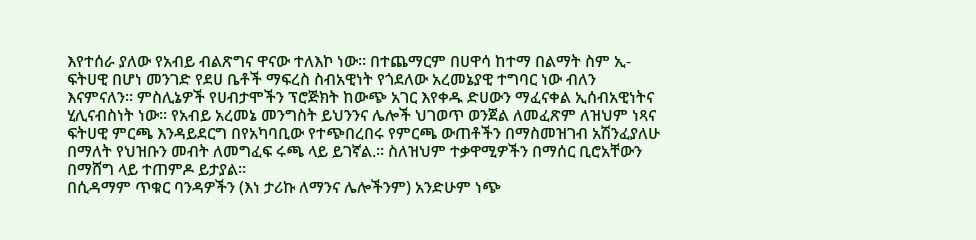እየተሰራ ያለው የአብይ ብልጽግና ዋናው ተለእኮ ነው። በተጨማርም በሀዋሳ ከተማ በልማት ስም ኢ-ፍትሀዊ በሆነ መንገድ የደሀ ቤቶች ማፍረስ ስብአዊነት የጎደለው አረመኔያዊ ተግባር ነው ብለን እናምናለን። ምስሊኔዎች የሀብታሞችን ፕሮጅክት ከውጭ አገር እየቀዱ ድሀውን ማፈናቀል ኢሰብአዊነትና ሂሊናብስነት ነው። የአብይ አረመኔ መንግስት ይህንንና ሌሎች ህገወጥ ወንጀል ለመፈጽም ለዝህም ነጻና ፍትሀዊ ምርጫ እንዳይደርግ በየአካባቢው የተጭበረበሩ የምርጫ ውጠቶችን በማስመዝገብ አሽንፈያለሁ በማለት የህዝቡን መብት ለመግፈፍ ሩጫ ላይ ይገኛል.። ስለዝህም ተቃዋሚዎችን በማሰር ቢሮአቸውን በማሸግ ላይ ተጠምዶ ይታያል።
በሲዳማም ጥቁር ባንዳዎችን (እነ ታሪኩ ለማንና ሌሎችንም) አንድሁም ነጭ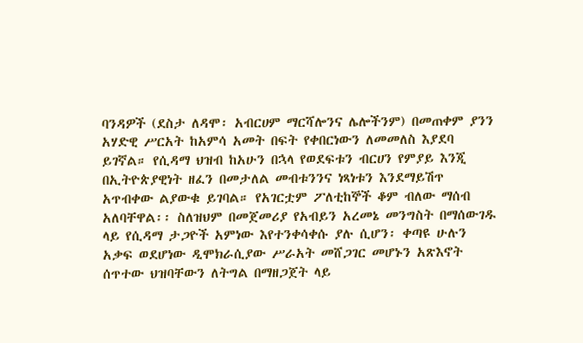ባንዳዎች (ደስታ ለዳሞ፡ አብርሀም ማርሻሎንና ሌሎችንም) በመጠቀም ያንን አሃድዊ ሥርአት ከአምሳ አመት በፍት የቀበርነውን ለመመለስ እያደባ ይገኛል። የሲዳማ ህዝብ ከአሁን በኋላ የወደፍቱን ብርሀን የምያይ እንጂ በኢትዮጵያዊነት ዘፈን በመታለል መብቱንንና ነጻነቱን እንደማይሽጥ አጥብቀው ልያውቁ ይገባል። የአገርቷም ፖለቲከኞች ቆም ብለው ማሰብ አለባቸዋል፡፡ ስለዝህም በመጀመሪያ የአብይን አረመኔ መንግስት በማሰውገዱ ላይ የሲዳማ ታጋዮች አምነው እየተንቀሳቀሱ ያሉ ሲሆን፡ ቀጣዩ ሁሉን አቃፍ ወደሆነው ዲሞክራሲያው ሥራአት መሸጋገር መሆኑን አጽእኖት ሰጥተው ህዝባቸውን ለትግል በማዘጋጀት ላይ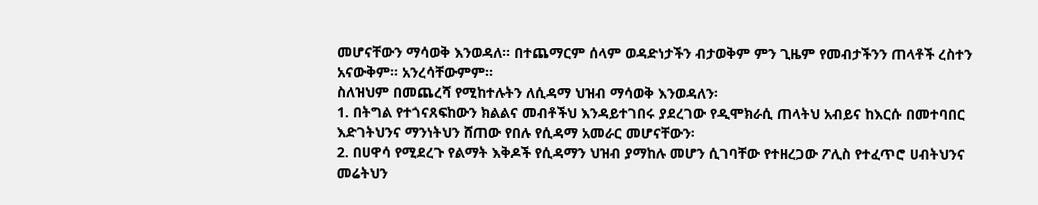መሆናቸውን ማሳወቅ እንወዳለ። በተጨማርም ሰላም ወዳድነታችን ብታወቅም ምን ጊዜም የመብታችንን ጠላቶች ረስተን አናውቅም። አንረሳቸውምም፡፡
ስለዝህም በመጨረሻ የሚከተሉትን ለሲዳማ ህዝብ ማሳወቅ እንወዳለን፡
1. በትግል የተጎናጸፍከውን ክልልና መብቶችህ እንዳይተገበሩ ያደረገው የዲሞክራሲ ጠላትህ አብይና ከእርሱ በመተባበር እድገትህንና ማንነትህን ሸጠው የበሉ የሲዳማ አመራር መሆናቸውን፡
2. በሀዋሳ የሚደረጉ የልማት እቅዶች የሲዳማን ህዝብ ያማከሉ መሆን ሲገባቸው የተዘረጋው ፖሊስ የተፈጥሮ ሀብትህንና መሬትህን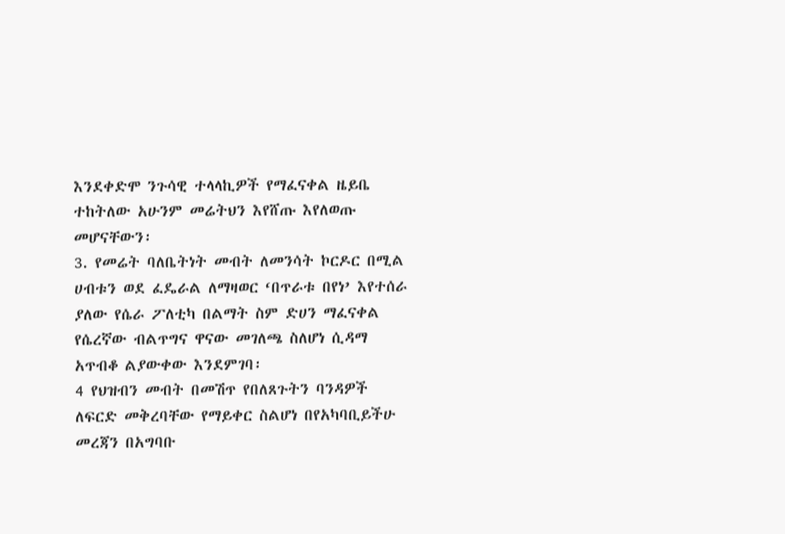እንደቀድሞ ንጉሳዊ ተላላኪዎች የማፈናቀል ዜይቤ ተከትለው አሁንም መሬትህን እየሸጡ እየለወጡ መሆናቸውን፡
3. የመሬት ባለቤትነት መብት ለመንሳት ኮርዶር በሚል ሀብቱን ወደ ፈዴራል ለማዛወር ‘በጥራቱ በየነ’ እየተሰራ ያለው የሴራ ፖለቲካ በልማት ስም ድሀን ማፈናቀል የሴረኛው ብልጥግና ዋናው መገለጫ ስለሆነ ሲዳማ አጥብቆ ልያውቀው እንደምገባ፡
4 የህዝብን መብት በመሽጥ የበለጸጉትን ባንዳዎች ለፍርድ መቅረባቸው የማይቀር ስልሆነ በየአካባቢይችሁ መረጃን በአግባቡ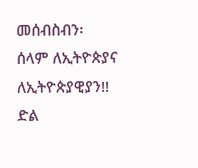መሰብስብን፡
ሰላም ለኢትዮጵያና ለኢትዮጵያዊያን!!
ድል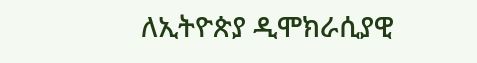ለኢትዮጵያ ዲሞክራሲያዊ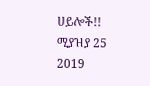ሀይሎች!!
ሚያዝያ 25 2019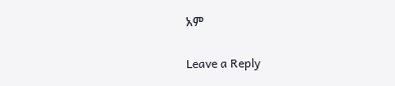አም

Leave a Reply